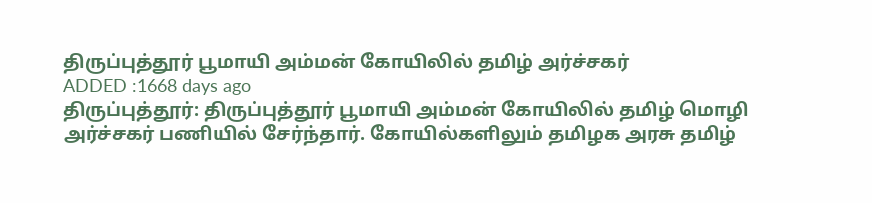திருப்புத்தூர் பூமாயி அம்மன் கோயிலில் தமிழ் அர்ச்சகர்
ADDED :1668 days ago
திருப்புத்தூர்: திருப்புத்தூர் பூமாயி அம்மன் கோயிலில் தமிழ் மொழி அர்ச்சகர் பணியில் சேர்ந்தார். கோயில்களிலும் தமிழக அரசு தமிழ்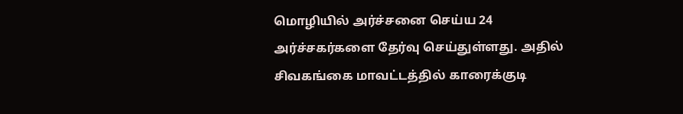மொழியில் அர்ச்சனை செய்ய 24 அர்ச்சகர்களை தேர்வு செய்துள்ளது. அதில் சிவகங்கை மாவட்டத்தில் காரைக்குடி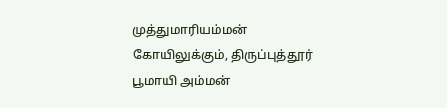முத்துமாரியம்மன் கோயிலுக்கும், திருப்புத்தூர் பூமாயி அம்மன்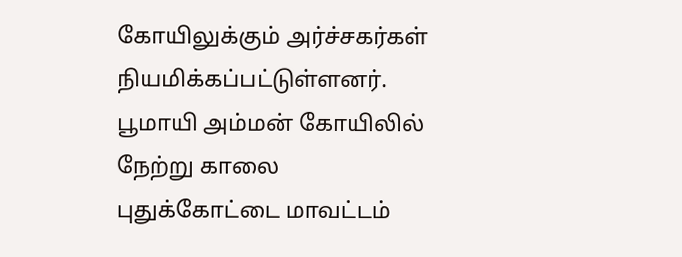கோயிலுக்கும் அர்ச்சகர்கள் நியமிக்கப்பட்டுள்ளனர். பூமாயி அம்மன் கோயிலில் நேற்று காலை புதுக்கோட்டை மாவட்டம்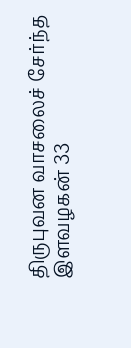திருபுவன வாசலைச் சேர்ந்த இளவழகன் 33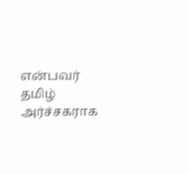என்பவர் தமிழ் அர்ச்சகராக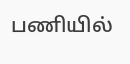பணியில்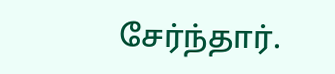சேர்ந்தார்.